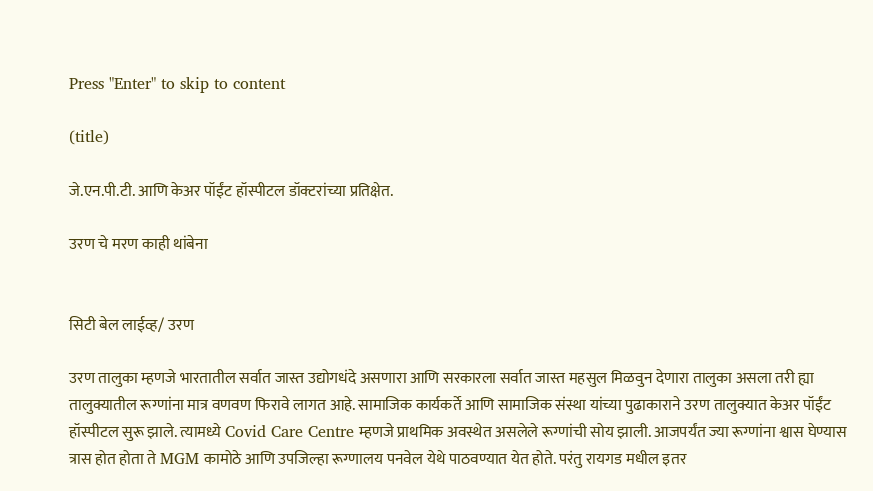Press "Enter" to skip to content

(title)

जे.एन.पी.टी. आणि केअर पॉईंट हॉस्पीटल डॉक्टरांच्या प्रतिक्षेत.

उरण चे मरण काही थांबेना


सिटी बेल लाईव्ह/ उरण

उरण तालुका म्हणजे भारतातील सर्वात जास्त उद्योगधंदे असणारा आणि सरकारला सर्वात जास्त महसुल मिळवुन देणारा तालुका असला तरी ह्या तालुक्यातील रूग्णांना मात्र वणवण फिरावे लागत आहे. सामाजिक कार्यकर्ते आणि सामाजिक संस्था यांच्या पुढाकाराने उरण तालुक्यात केअर पॉईंट हॉस्पीटल सुरू झाले. त्यामध्ये Covid Care Centre म्हणजे प्राथमिक अवस्थेत असलेले रूग्णांची सोय झाली. आजपर्यंत ज्या रूग्णांना श्वास घेण्यास त्रास होत होता ते MGM कामोठे आणि उपजिल्हा रूग्णालय पनवेल येथे पाठवण्यात येत होते. परंतु रायगड मधील इतर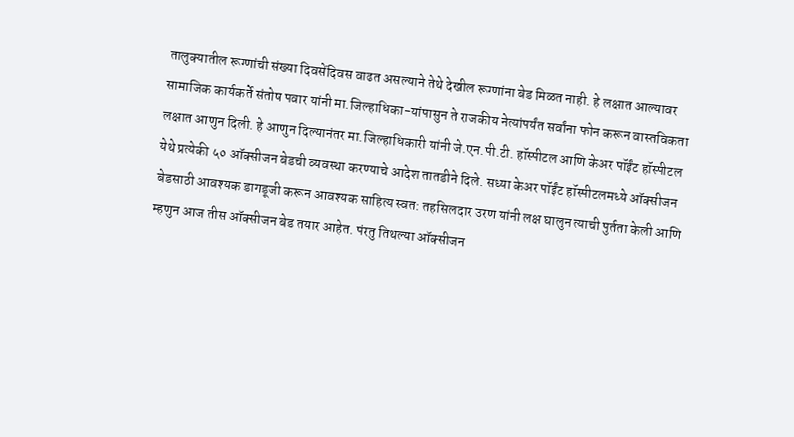तालुक्यातील रूग्णांची संख्या दिवसेंदिवस वाढत असल्याने तेथे देखील रूग्णांना बेड मिळत नाही. हे लक्षात आल्यावर सामाजिक कार्यकर्ते संतोष पवार यांनी मा.जिल्हाधिका-यांपासुन ते राजकीय नेत्यांपर्यंत सर्वांना फोन करून वास्तविकता लक्षात आणुन दिली. हे आणुन दिल्यानंतर मा.जिल्हाधिकारी यांनी जे.एन.पी.टी. हॉस्पीटल आणि केअर पॉईंट हॉस्पीटल येथे प्रत्येकी ५० ऑक्सीजन बेडची व्यवस्था करण्याचे आदेश तातडीने दिले. सध्या केअर पॉईंट हॉस्पीटलमध्ये ऑक्सीजन बेडसाठी आवश्यक डागडूजी करून आवश्यक साहित्य स्वत: तहसिलदार उरण यांनी लक्ष घालुन त्याची पुर्तता केली आणि म्हणुन आज तीस ऑक्सीजन बेड तयार आहेत. पंरतु तिथल्या ऑक्सीजन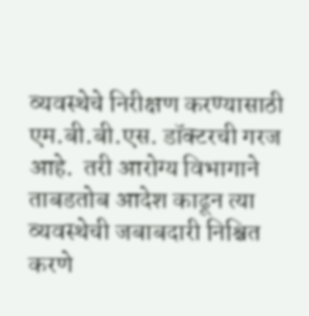व्यवस्थेचे निरीक्षण करण्यासाठी एम.बी.बी.एस. डॉक्टरची गरज आहे.  तरी आरोग्य विभागाने ताबडतोब आदेश काढून त्या व्यवस्थेची जबाबदारी निश्चित करणे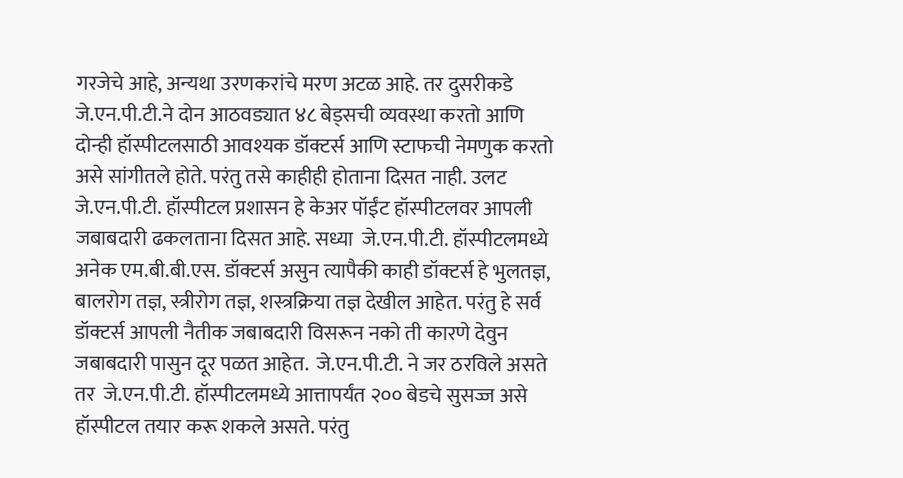गरजेचे आहे, अन्यथा उरणकरांचे मरण अटळ आहे. तर दुसरीकडे जे.एन.पी.टी.ने दोन आठवड्यात ४८ बेड्सची व्यवस्था करतो आणि दोन्ही हॉस्पीटलसाठी आवश्यक डॉक्टर्स आणि स्टाफची नेमणुक करतो असे सांगीतले होते. परंतु तसे काहीही होताना दिसत नाही. उलट  जे.एन.पी.टी. हॉस्पीटल प्रशासन हे केअर पॉईंट हॉस्पीटलवर आपली जबाबदारी ढकलताना दिसत आहे. सध्या  जे.एन.पी.टी. हॉस्पीटलमध्ये अनेक एम.बी.बी.एस. डॉक्टर्स असुन त्यापैकी काही डॉक्टर्स हे भुलतज्ञ, बालरोग तज्ञ, स्त्रीरोग तज्ञ, शस्त्रक्रिया तज्ञ देखील आहेत. परंतु हे सर्व डॉक्टर्स आपली नैतीक जबाबदारी विसरून नको ती कारणे देवुन जबाबदारी पासुन दूर पळत आहेत.  जे.एन.पी.टी. ने जर ठरविले असते तर  जे.एन.पी.टी. हॉस्पीटलमध्ये आत्तापर्यंत २०० बेडचे सुसज्ज असे हॉस्पीटल तयार करू शकले असते. परंतु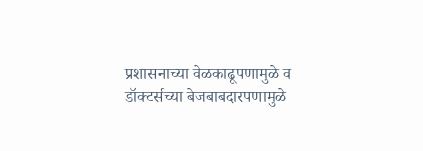प्रशासनाच्या वेळकाढूपणामुळे व डॉक्टर्सच्या बेजबाबदारपणामुळे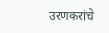उरणकरांचे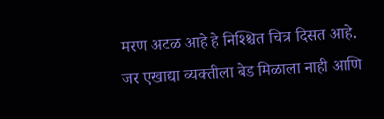मरण अटळ आहे हे निश्श्चित चित्र दिसत आहे. जर एखाद्या व्यक्तीला बेड मिळाला नाही आणि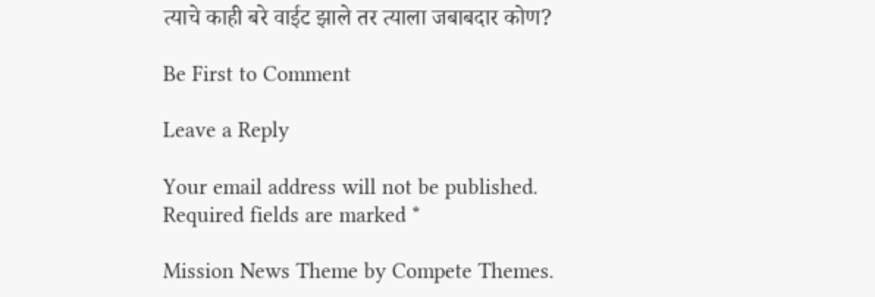त्याचे काही बरे वाईट झाले तर त्याला जबाबदार कोण?

Be First to Comment

Leave a Reply

Your email address will not be published. Required fields are marked *

Mission News Theme by Compete Themes.